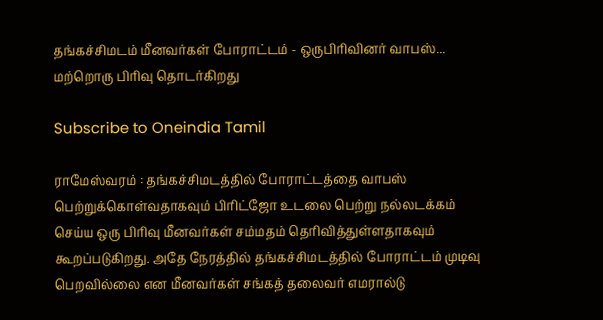தங்கச்சிமடம் மீனவர்கள் போராட்டம் - ஒருபிரிவினர் வாபஸ்... மற்றொரு பிரிவு தொடர்கிறது

Subscribe to Oneindia Tamil

ராமேஸ்வரம் : தங்கச்சிமடத்தில் போராட்டத்தை வாபஸ் பெற்றுக்கொள்வதாகவும் பிரிட்ஜோ உடலை பெற்று நல்லடக்கம் செய்ய ஒரு பிரிவு மீனவர்கள் சம்மதம் தெரிவித்துள்ளதாகவும் கூறப்படுகிறது. அதே நேரத்தில் தங்கச்சிமடத்தில் போராட்டம் முடிவு பெறவில்லை என மீனவர்கள் சங்கத் தலைவர் எமரால்டு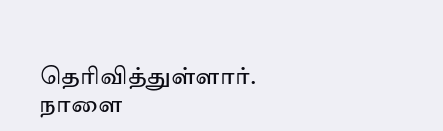தெரிவித்துள்ளார். நாளை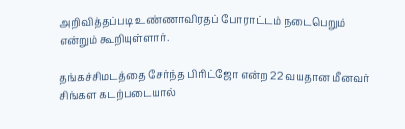அறிவித்தப்படி உண்ணாவிரதப் போராட்டம் நடைபெறும் என்றும் கூறியுள்ளார்.

தங்கச்சிமடத்தை சேர்ந்த பிரிட்ஜோ என்ற 22 வயதான மீனவர் சிங்கள கடற்படையால்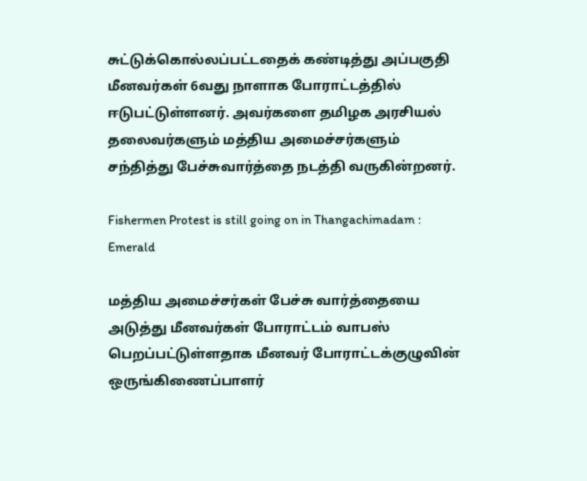சுட்டுக்கொல்லப்பட்டதைக் கண்டித்து அப்பகுதி மீனவர்கள் 6வது நாளாக போராட்டத்தில் ஈடுபட்டுள்ளனர். அவர்களை தமிழக அரசியல் தலைவர்களும் மத்திய அமைச்சர்களும் சந்தித்து பேச்சுவார்த்தை நடத்தி வருகின்றனர்.

Fishermen Protest is still going on in Thangachimadam : Emerald

மத்திய அமைச்சர்கள் பேச்சு வார்த்தையை அடுத்து மீனவர்கள் போராட்டம் வாபஸ் பெறப்பட்டுள்ளதாக மீனவர் போராட்டக்குழுவின் ஒருங்கிணைப்பாளர்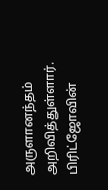அருளானந்தம் அறிவித்துள்ளார்.
பிரிட்ஜோவின்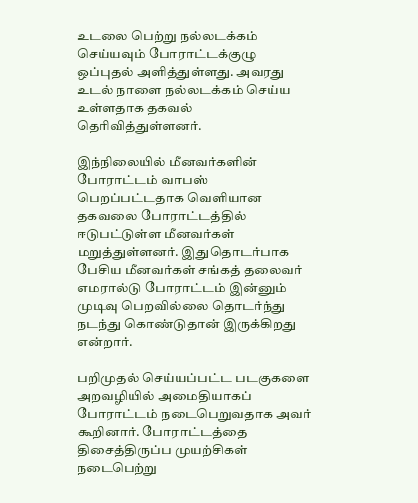உடலை பெற்று நல்லடக்கம் செய்யவும் போராட்டக்குழு ஒப்புதல் அளித்துள்ளது. அவரது உடல் நாளை நல்லடக்கம் செய்ய உள்ளதாக தகவல் தெரிவித்துள்ளனர்.

இந்நிலையில் மீனவர்களின் போராட்டம் வாபஸ் பெறப்பட்டதாக வெளியான தகவலை போராட்டத்தில் ஈடுபட்டுள்ள மீனவர்கள் மறுத்துள்ளனர். இதுதொடர்பாக பேசிய மீனவர்கள் சங்கத் தலைவர் எமரால்டு போராட்டம் இன்னும் முடிவு பெறவில்லை தொடர்ந்து நடந்து கொண்டுதான் இருக்கிறது என்றார்.

பறிமுதல் செய்யப்பட்ட படகுகளை அறவழியில் அமைதியாகப் போராட்டம் நடைபெறுவதாக அவர் கூறினார். போராட்டத்தை திசைத்திருப்ப முயற்சிகள் நடைபெற்று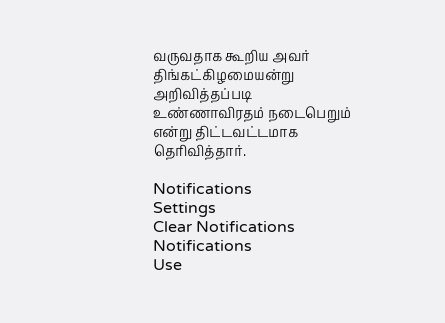வருவதாக கூறிய அவர் திங்கட்கிழமையன்று அறிவித்தப்படி உண்ணாவிரதம் நடைபெறும் என்று திட்டவட்டமாக தெரிவித்தார்.

Notifications
Settings
Clear Notifications
Notifications
Use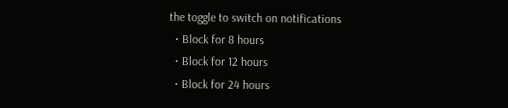the toggle to switch on notifications
  • Block for 8 hours
  • Block for 12 hours
  • Block for 24 hours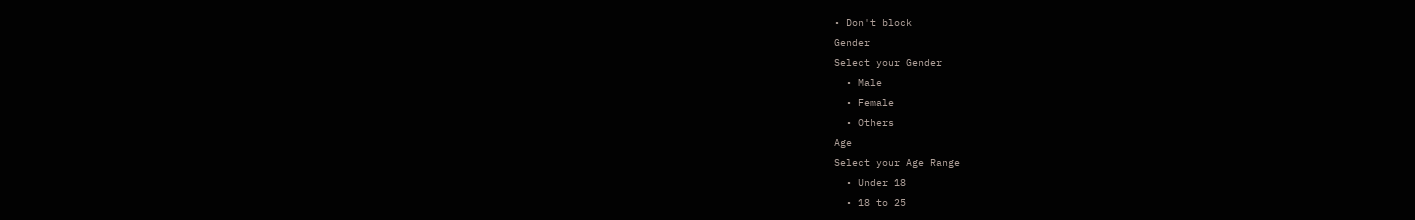• Don't block
Gender
Select your Gender
  • Male
  • Female
  • Others
Age
Select your Age Range
  • Under 18
  • 18 to 25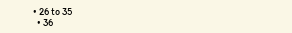• 26 to 35
  • 36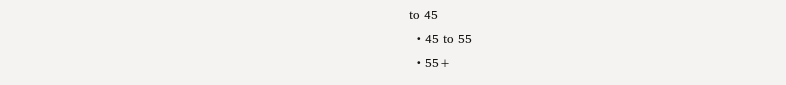to 45
  • 45 to 55
  • 55+